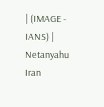| (IMAGE - IANS) |
Netanyahu Iran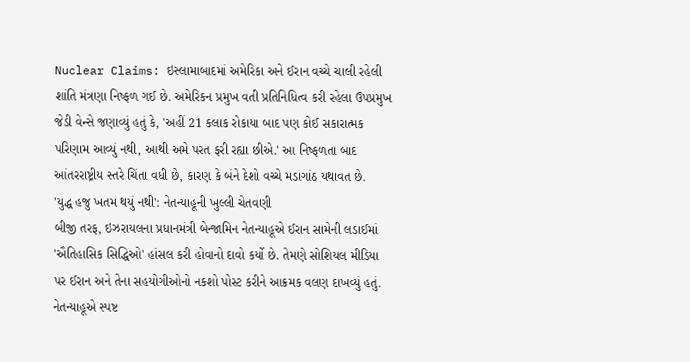Nuclear Claims: ઇસ્લામાબાદમાં અમેરિકા અને ઈરાન વચ્ચે ચાલી રહેલી શાંતિ મંત્રણા નિષ્ફળ ગઈ છે. અમેરિકન પ્રમુખ વતી પ્રતિનિધિત્વ કરી રહેલા ઉપપ્રમુખ જેડી વેન્સે જણાવ્યું હતું કે, 'અહીં 21 કલાક રોકાયા બાદ પણ કોઈ સકારાત્મક પરિણામ આવ્યું નથી, આથી અમે પરત ફરી રહ્યા છીએ.' આ નિષ્ફળતા બાદ આંતરરાષ્ટ્રીય સ્તરે ચિંતા વધી છે, કારણ કે બંને દેશો વચ્ચે મડાગાંઠ યથાવત છે.
'યુદ્ધ હજુ ખતમ થયું નથી': નેતન્યાહૂની ખુલ્લી ચેતવણી
બીજી તરફ, ઇઝરાયલના પ્રધાનમંત્રી બેન્જામિન નેતન્યાહૂએ ઈરાન સામેની લડાઈમાં 'ઐતિહાસિક સિદ્ધિઓ' હાંસલ કરી હોવાનો દાવો કર્યો છે. તેમણે સોશિયલ મીડિયા પર ઈરાન અને તેના સહયોગીઓનો નકશો પોસ્ટ કરીને આક્રમક વલણ દાખવ્યું હતું. નેતન્યાહૂએ સ્પષ્ટ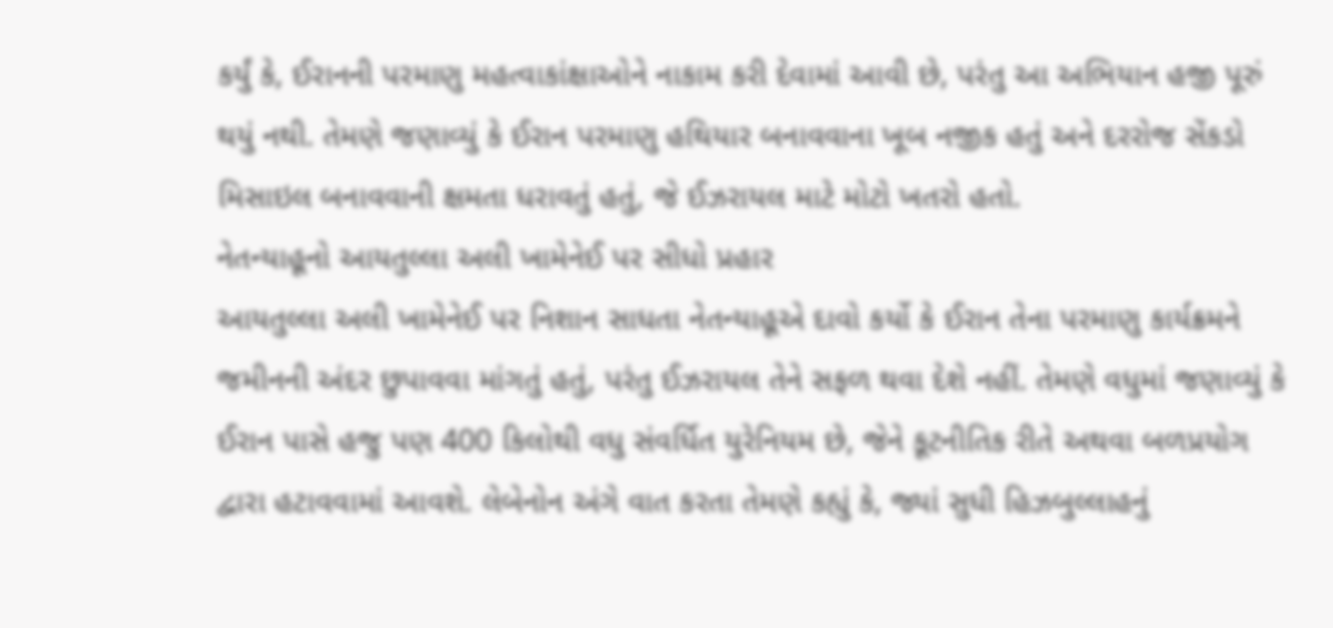કર્યું કે, ઈરાનની પરમાણુ મહત્વાકાંક્ષાઓને નાકામ કરી દેવામાં આવી છે, પરંતુ આ અભિયાન હજી પૂરું થયું નથી. તેમણે જણાવ્યું કે ઈરાન પરમાણુ હથિયાર બનાવવાના ખૂબ નજીક હતું અને દરરોજ સેંકડો મિસાઇલ બનાવવાની ક્ષમતા ધરાવતું હતું, જે ઈઝરાયલ માટે મોટો ખતરો હતો.
નેતન્યાહૂનો આયતુલ્લા અલી ખામેનેઈ પર સીધો પ્રહાર
આયતુલ્લા અલી ખામેનેઈ પર નિશાન સાધતા નેતન્યાહૂએ દાવો કર્યો કે ઈરાન તેના પરમાણુ કાર્યક્રમને જમીનની અંદર છુપાવવા માંગતું હતું, પરંતુ ઈઝરાયલ તેને સફળ થવા દેશે નહીં. તેમણે વધુમાં જણાવ્યું કે ઈરાન પાસે હજુ પણ 400 કિલોથી વધુ સંવર્ધિત યુરેનિયમ છે, જેને કૂટનીતિક રીતે અથવા બળપ્રયોગ દ્વારા હટાવવામાં આવશે. લેબેનોન અંગે વાત કરતા તેમણે કહ્યું કે, જ્યાં સુધી હિઝબુલ્લાહનું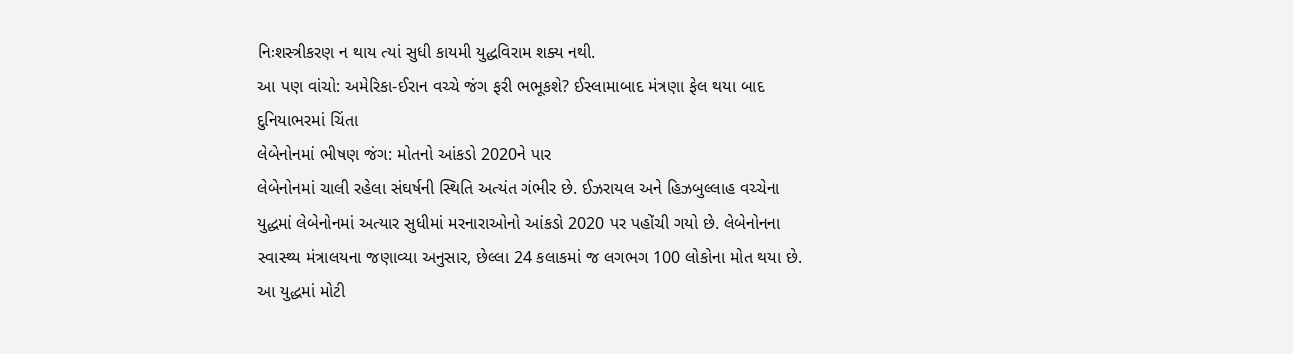નિઃશસ્ત્રીકરણ ન થાય ત્યાં સુધી કાયમી યુદ્ધવિરામ શક્ય નથી.
આ પણ વાંચો: અમેરિકા-ઈરાન વચ્ચે જંગ ફરી ભભૂકશે? ઈસ્લામાબાદ મંત્રણા ફેલ થયા બાદ દુનિયાભરમાં ચિંતા
લેબેનોનમાં ભીષણ જંગ: મોતનો આંકડો 2020ને પાર
લેબેનોનમાં ચાલી રહેલા સંઘર્ષની સ્થિતિ અત્યંત ગંભીર છે. ઈઝરાયલ અને હિઝબુલ્લાહ વચ્ચેના યુદ્ધમાં લેબેનોનમાં અત્યાર સુધીમાં મરનારાઓનો આંકડો 2020 પર પહોંચી ગયો છે. લેબેનોનના સ્વાસ્થ્ય મંત્રાલયના જણાવ્યા અનુસાર, છેલ્લા 24 કલાકમાં જ લગભગ 100 લોકોના મોત થયા છે. આ યુદ્ધમાં મોટી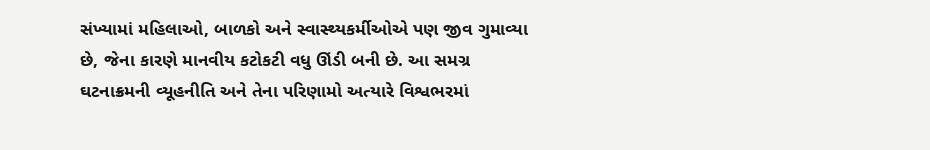સંખ્યામાં મહિલાઓ, બાળકો અને સ્વાસ્થ્યકર્મીઓએ પણ જીવ ગુમાવ્યા છે, જેના કારણે માનવીય કટોકટી વધુ ઊંડી બની છે. આ સમગ્ર ઘટનાક્રમની વ્યૂહનીતિ અને તેના પરિણામો અત્યારે વિશ્વભરમાં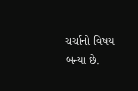ચર્ચાનો વિષય બન્યા છે.